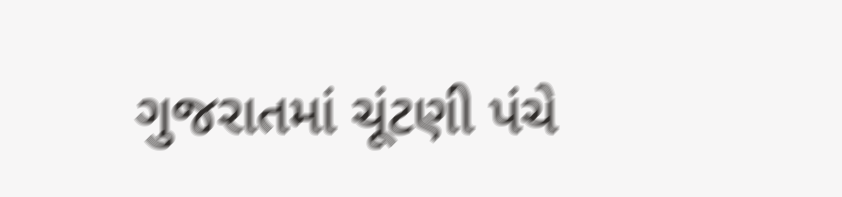ગુજરાતમાં ચૂંટણી પંચે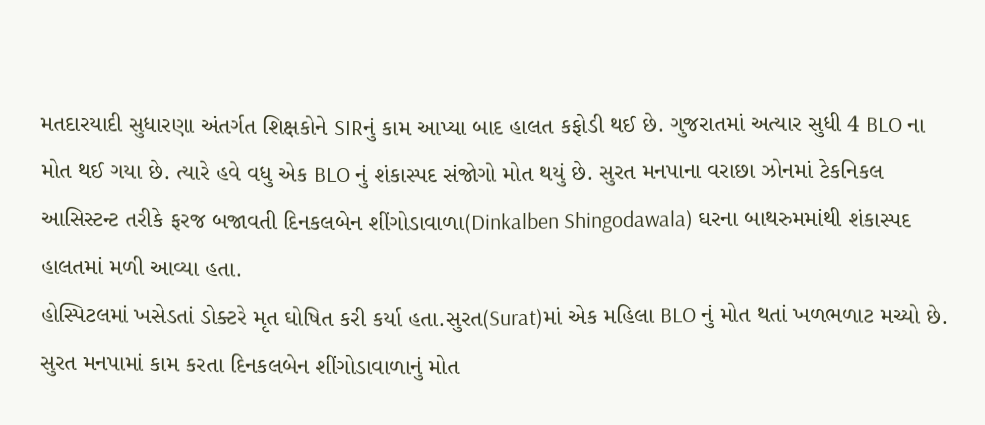મતદારયાદી સુધારણા અંતર્ગત શિક્ષકોને SIRનું કામ આપ્યા બાદ હાલત કફોડી થઈ છે. ગુજરાતમાં અત્યાર સુધી 4 BLO ના મોત થઈ ગયા છે. ત્યારે હવે વધુ એક BLO નું શંકાસ્પદ સંજોગો મોત થયું છે. સુરત મનપાના વરાછા ઝોનમાં ટેકનિકલ આસિસ્ટન્ટ તરીકે ફરજ બજાવતી દિનકલબેન શીંગોડાવાળા(Dinkalben Shingodawala) ઘરના બાથરુમમાંથી શંકાસ્પદ હાલતમાં મળી આવ્યા હતા.
હોસ્પિટલમાં ખસેડતાં ડોક્ટરે મૃત ઘોષિત કરી કર્યા હતા.સુરત(Surat)માં એક મહિલા BLO નું મોત થતાં ખળભળાટ મચ્યો છે. સુરત મનપામાં કામ કરતા દિનકલબેન શીંગોડાવાળાનું મોત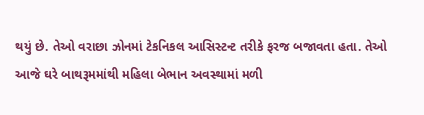થયું છે. તેઓ વરાછા ઝોનમાં ટેકનિકલ આસિસ્ટન્ટ તરીકે ફરજ બજાવતા હતા. તેઓ આજે ઘરે બાથરૂમમાંથી મહિલા બેભાન અવસ્થામાં મળી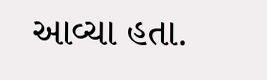આવ્ચા હતા.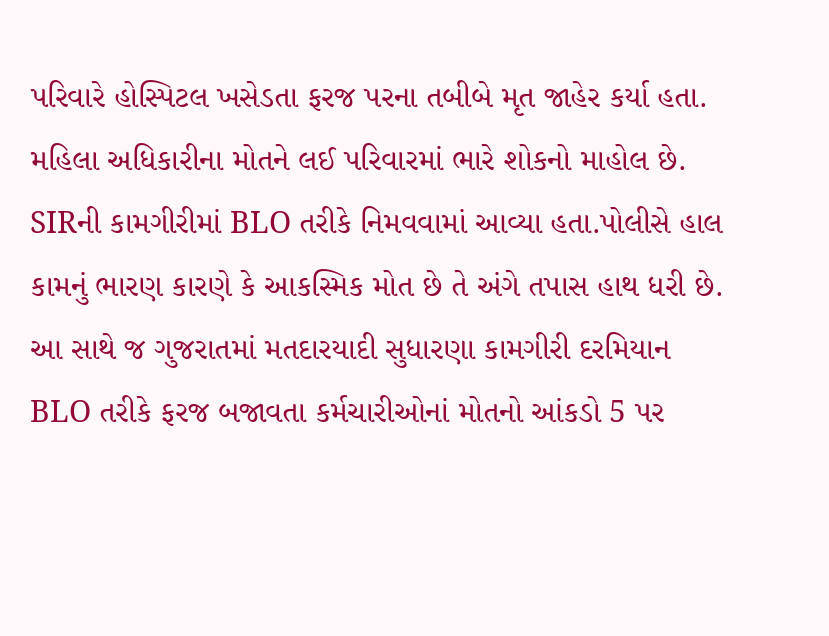પરિવારે હોસ્પિટલ ખસેડતા ફરજ પરના તબીબે મૃત જાહેર કર્યા હતા. મહિલા અધિકારીના મોતને લઈ પરિવારમાં ભારે શોકનો માહોલ છે.
SIRની કામગીરીમાં BLO તરીકે નિમવવામાં આવ્યા હતા.પોલીસે હાલ કામનું ભારણ કારણે કે આકસ્મિક મોત છે તે અંગે તપાસ હાથ ધરી છે. આ સાથે જ ગુજરાતમાં મતદારયાદી સુધારણા કામગીરી દરમિયાન BLO તરીકે ફરજ બજાવતા કર્મચારીઓનાં મોતનો આંકડો 5 પર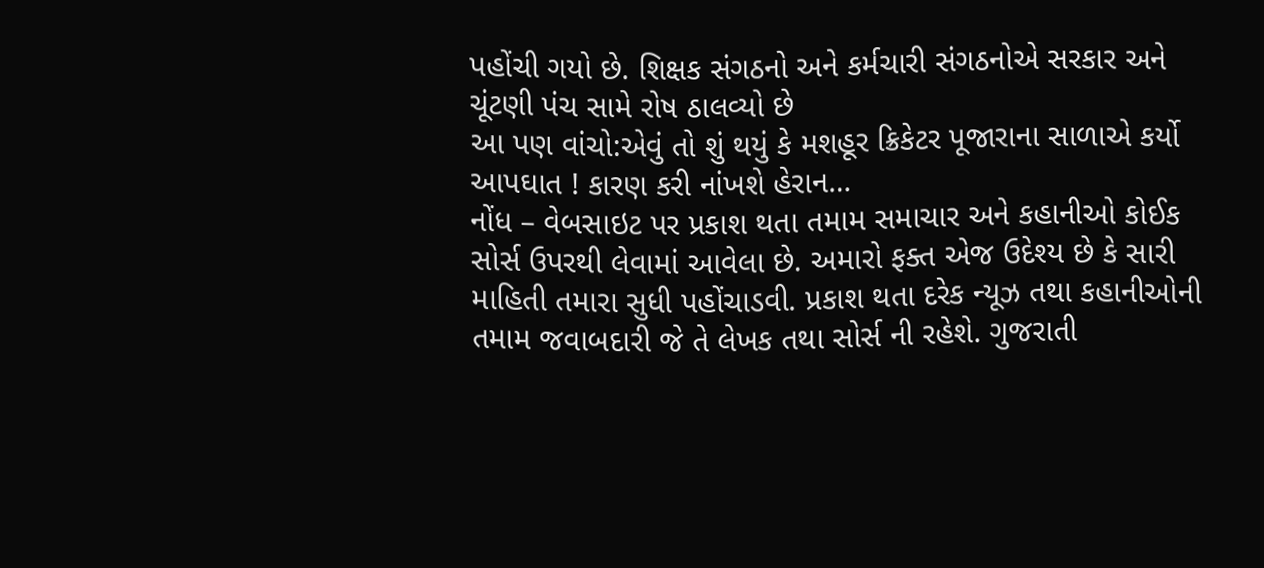પહોંચી ગયો છે. શિક્ષક સંગઠનો અને કર્મચારી સંગઠનોએ સરકાર અને ચૂંટણી પંચ સામે રોષ ઠાલવ્યો છે
આ પણ વાંચો:એવું તો શું થયું કે મશહૂર ક્રિકેટર પૂજારાના સાળાએ કર્યો આપઘાત ! કારણ કરી નાંખશે હેરાન…
નોંધ – વેબસાઇટ પર પ્રકાશ થતા તમામ સમાચાર અને કહાનીઓ કોઈક સોર્સ ઉપરથી લેવામાં આવેલા છે. અમારો ફક્ત એજ ઉદેશ્ય છે કે સારી માહિતી તમારા સુધી પહોંચાડવી. પ્રકાશ થતા દરેક ન્યૂઝ તથા કહાનીઓની તમામ જવાબદારી જે તે લેખક તથા સોર્સ ની રહેશે. ગુજરાતી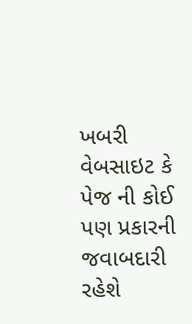ખબરી વેબસાઇટ કે પેજ ની કોઈ પણ પ્રકારની જવાબદારી રહેશે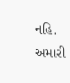નહિ. અમારી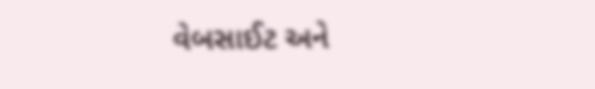વેબસાઈટ અને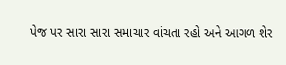પેજ પર સારા સારા સમાચાર વાંચતા રહો અને આગળ શેર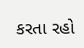કરતા રહો